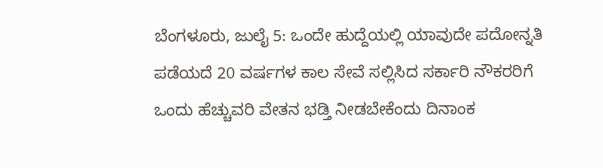ಬೆಂಗಳೂರು, ಜುಲೈ 5: ಒಂದೇ ಹುದ್ದೆಯಲ್ಲಿ ಯಾವುದೇ ಪದೋನ್ನತಿ ಪಡೆಯದೆ 20 ವರ್ಷಗಳ ಕಾಲ ಸೇವೆ ಸಲ್ಲಿಸಿದ ಸರ್ಕಾರಿ ನೌಕರರಿಗೆ ಒಂದು ಹೆಚ್ಚುವರಿ ವೇತನ ಭಡ್ತಿ ನೀಡಬೇಕೆಂದು ದಿನಾಂಕ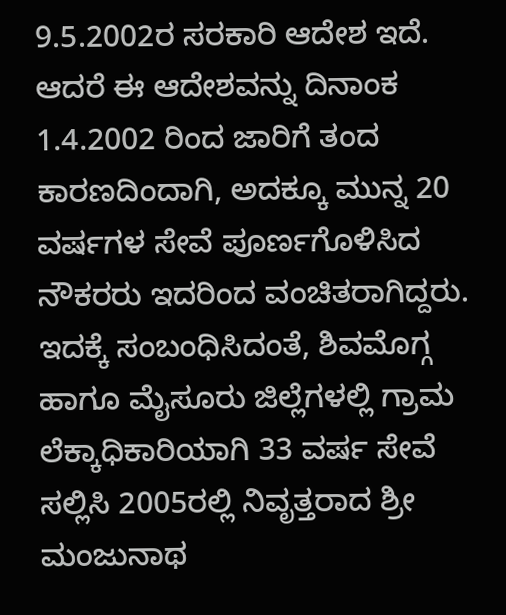9.5.2002ರ ಸರಕಾರಿ ಆದೇಶ ಇದೆ. ಆದರೆ ಈ ಆದೇಶವನ್ನು ದಿನಾಂಕ 1.4.2002 ರಿಂದ ಜಾರಿಗೆ ತಂದ ಕಾರಣದಿಂದಾಗಿ, ಅದಕ್ಕೂ ಮುನ್ನ 20 ವರ್ಷಗಳ ಸೇವೆ ಪೂರ್ಣಗೊಳಿಸಿದ ನೌಕರರು ಇದರಿಂದ ವಂಚಿತರಾಗಿದ್ದರು.
ಇದಕ್ಕೆ ಸಂಬಂಧಿಸಿದಂತೆ, ಶಿವಮೊಗ್ಗ ಹಾಗೂ ಮೈಸೂರು ಜಿಲ್ಲೆಗಳಲ್ಲಿ ಗ್ರಾಮ ಲೆಕ್ಕಾಧಿಕಾರಿಯಾಗಿ 33 ವರ್ಷ ಸೇವೆ ಸಲ್ಲಿಸಿ 2005ರಲ್ಲಿ ನಿವೃತ್ತರಾದ ಶ್ರೀ ಮಂಜುನಾಥ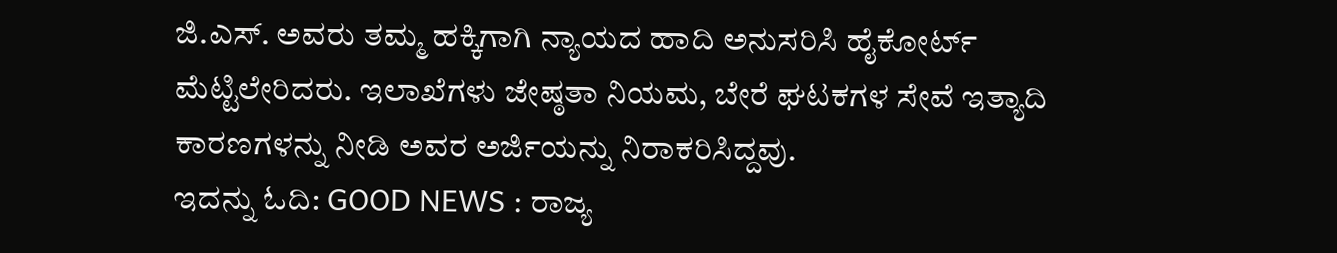ಜಿ.ಎಸ್. ಅವರು ತಮ್ಮ ಹಕ್ಕಿಗಾಗಿ ನ್ಯಾಯದ ಹಾದಿ ಅನುಸರಿಸಿ ಹೈಕೋರ್ಟ್ ಮೆಟ್ಟಿಲೇರಿದರು. ಇಲಾಖೆಗಳು ಜೇಷ್ಠತಾ ನಿಯಮ, ಬೇರೆ ಘಟಕಗಳ ಸೇವೆ ಇತ್ಯಾದಿ ಕಾರಣಗಳನ್ನು ನೀಡಿ ಅವರ ಅರ್ಜಿಯನ್ನು ನಿರಾಕರಿಸಿದ್ದವು.
ಇದನ್ನು ಓದಿ: GOOD NEWS : ರಾಜ್ಯ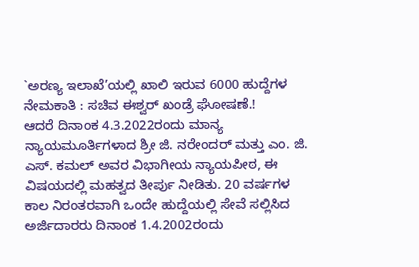`ಅರಣ್ಯ ಇಲಾಖೆ’ಯಲ್ಲಿ ಖಾಲಿ ಇರುವ 6000 ಹುದ್ದೆಗಳ ನೇಮಕಾತಿ : ಸಚಿವ ಈಶ್ವರ್ ಖಂಡ್ರೆ ಘೋಷಣೆ.!
ಆದರೆ ದಿನಾಂಕ 4.3.2022ರಂದು ಮಾನ್ಯ ನ್ಯಾಯಮೂರ್ತಿಗಳಾದ ಶ್ರೀ ಜಿ. ನರೇಂದರ್ ಮತ್ತು ಎಂ. ಜಿ. ಎಸ್. ಕಮಲ್ ಅವರ ವಿಭಾಗೀಯ ನ್ಯಾಯಪೀಠ, ಈ ವಿಷಯದಲ್ಲಿ ಮಹತ್ವದ ತೀರ್ಪು ನೀಡಿತು. 20 ವರ್ಷಗಳ ಕಾಲ ನಿರಂತರವಾಗಿ ಒಂದೇ ಹುದ್ದೆಯಲ್ಲಿ ಸೇವೆ ಸಲ್ಲಿಸಿದ ಅರ್ಜಿದಾರರು ದಿನಾಂಕ 1.4.2002ರಂದು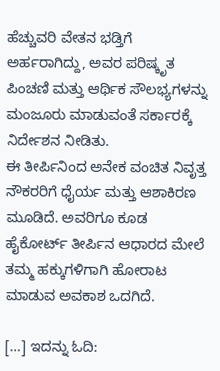ಹೆಚ್ಚುವರಿ ವೇತನ ಭಡ್ತಿಗೆ ಅರ್ಹರಾಗಿದ್ದು, ಅವರ ಪರಿಷ್ಕೃತ ಪಿಂಚಣಿ ಮತ್ತು ಆರ್ಥಿಕ ಸೌಲಭ್ಯಗಳನ್ನು ಮಂಜೂರು ಮಾಡುವಂತೆ ಸರ್ಕಾರಕ್ಕೆ ನಿರ್ದೇಶನ ನೀಡಿತು.
ಈ ತೀರ್ಪಿನಿಂದ ಅನೇಕ ವಂಚಿತ ನಿವೃತ್ತ ನೌಕರರಿಗೆ ಧೈರ್ಯ ಮತ್ತು ಆಶಾಕಿರಣ ಮೂಡಿದೆ. ಅವರಿಗೂ ಕೂಡ ಹೈಕೋರ್ಟ್ ತೀರ್ಪಿನ ಆಧಾರದ ಮೇಲೆ ತಮ್ಮ ಹಕ್ಕುಗಳಿಗಾಗಿ ಹೋರಾಟ ಮಾಡುವ ಅವಕಾಶ ಒದಗಿದೆ.

[…] ಇದನ್ನು ಓದಿ: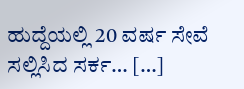ಹುದ್ದೆಯಲ್ಲಿ 20 ವರ್ಷ ಸೇವೆ ಸಲ್ಲಿಸಿದ ಸರ್ಕ… […]